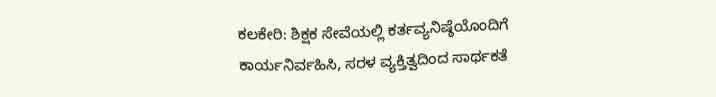ಕಲಕೇರಿ: ಶಿಕ್ಷಕ ಸೇವೆಯಲ್ಲಿ ಕರ್ತವ್ಯನಿಷ್ಠೆಯೊಂದಿಗೆ ಕಾರ್ಯನಿರ್ವಹಿಸಿ, ಸರಳ ವ್ಯಕ್ತಿತ್ವದಿಂದ ಸಾರ್ಥಕತೆ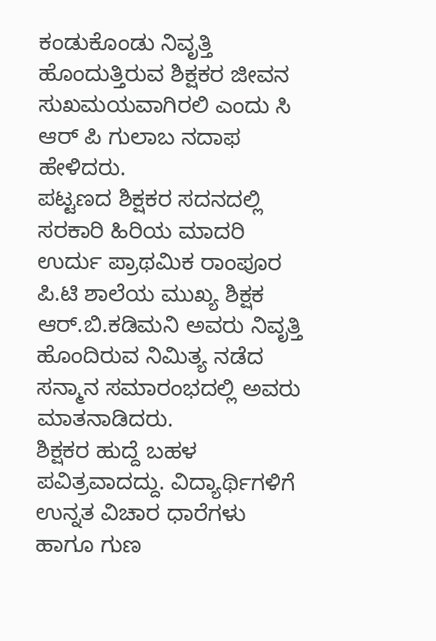ಕಂಡುಕೊಂಡು ನಿವೃತ್ತಿ ಹೊಂದುತ್ತಿರುವ ಶಿಕ್ಷಕರ ಜೀವನ ಸುಖಮಯವಾಗಿರಲಿ ಎಂದು ಸಿ ಆರ್ ಪಿ ಗುಲಾಬ ನದಾಫ ಹೇಳಿದರು.
ಪಟ್ಟಣದ ಶಿಕ್ಷಕರ ಸದನದಲ್ಲಿ ಸರಕಾರಿ ಹಿರಿಯ ಮಾದರಿ ಉರ್ದು ಪ್ರಾಥಮಿಕ ರಾಂಪೂರ ಪಿ.ಟಿ ಶಾಲೆಯ ಮುಖ್ಯ ಶಿಕ್ಷಕ ಆರ್.ಬಿ.ಕಡಿಮನಿ ಅವರು ನಿವೃತ್ತಿ ಹೊಂದಿರುವ ನಿಮಿತ್ಯ ನಡೆದ ಸನ್ಮಾನ ಸಮಾರಂಭದಲ್ಲಿ ಅವರು ಮಾತನಾಡಿದರು.
ಶಿಕ್ಷಕರ ಹುದ್ದೆ ಬಹಳ ಪವಿತ್ರವಾದದ್ದು. ವಿದ್ಯಾರ್ಥಿಗಳಿಗೆ ಉನ್ನತ ವಿಚಾರ ಧಾರೆಗಳು ಹಾಗೂ ಗುಣ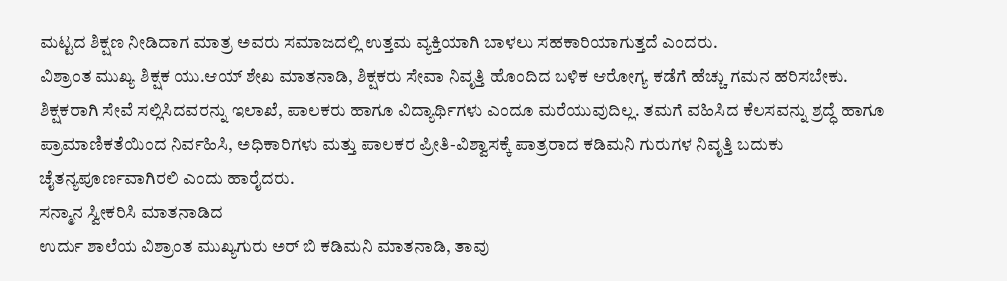ಮಟ್ಟದ ಶಿಕ್ಷಣ ನೀಡಿದಾಗ ಮಾತ್ರ ಅವರು ಸಮಾಜದಲ್ಲಿ ಉತ್ತಮ ವ್ಯಕ್ತಿಯಾಗಿ ಬಾಳಲು ಸಹಕಾರಿಯಾಗುತ್ತದೆ ಎಂದರು.
ವಿಶ್ರಾಂತ ಮುಖ್ಯ ಶಿಕ್ಷಕ ಯು.ಆಯ್ ಶೇಖ ಮಾತನಾಡಿ, ಶಿಕ್ಷಕರು ಸೇವಾ ನಿವೃತ್ತಿ ಹೊಂದಿದ ಬಳಿಕ ಆರೋಗ್ಯ ಕಡೆಗೆ ಹೆಚ್ಚು ಗಮನ ಹರಿಸಬೇಕು.
ಶಿಕ್ಷಕರಾಗಿ ಸೇವೆ ಸಲ್ಲಿಸಿದವರನ್ನು ಇಲಾಖೆ, ಪಾಲಕರು ಹಾಗೂ ವಿದ್ಯಾರ್ಥಿಗಳು ಎಂದೂ ಮರೆಯುವುದಿಲ್ಲ. ತಮಗೆ ವಹಿಸಿದ ಕೆಲಸವನ್ನು ಶ್ರದ್ಧೆ ಹಾಗೂ ಪ್ರಾಮಾಣಿಕತೆಯಿಂದ ನಿರ್ವಹಿಸಿ, ಅಧಿಕಾರಿಗಳು ಮತ್ತು ಪಾಲಕರ ಪ್ರೀತಿ-ವಿಶ್ವಾಸಕ್ಕೆ ಪಾತ್ರರಾದ ಕಡಿಮನಿ ಗುರುಗಳ ನಿವೃತ್ತಿ ಬದುಕು ಚೈತನ್ಯಪೂರ್ಣವಾಗಿರಲಿ ಎಂದು ಹಾರೈದರು.
ಸನ್ಮಾನ ಸ್ವೀಕರಿಸಿ ಮಾತನಾಡಿದ
ಉರ್ದು ಶಾಲೆಯ ವಿಶ್ರಾಂತ ಮುಖ್ಯಗುರು ಅರ್ ಬಿ ಕಡಿಮನಿ ಮಾತನಾಡಿ, ತಾವು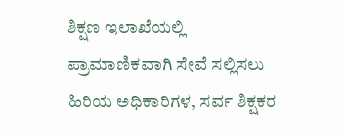ಶಿಕ್ಷಣ ಇಲಾಖೆಯಲ್ಲಿ ಪ್ರಾಮಾಣಿಕವಾಗಿ ಸೇವೆ ಸಲ್ಲಿಸಲು ಹಿರಿಯ ಅಧಿಕಾರಿಗಳ, ಸರ್ವ ಶಿಕ್ಷಕರ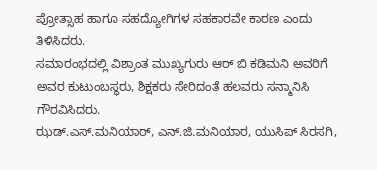ಪ್ರೋತ್ಸಾಹ ಹಾಗೂ ಸಹದ್ಯೋಗಿಗಳ ಸಹಕಾರವೇ ಕಾರಣ ಎಂದು ತಿಳಿಸಿದರು.
ಸಮಾರಂಭದಲ್ಲಿ ವಿಶ್ರಾಂತ ಮುಖ್ಯಗುರು ಆರ್ ಬಿ ಕಡಿಮನಿ ಅವರಿಗೆ ಅವರ ಕುಟುಂಬಸ್ಥರು, ಶಿಕ್ಷಕರು ಸೇರಿದಂತೆ ಹಲವರು ಸನ್ಮಾನಿಸಿ ಗೌರವಿಸಿದರು.
ಝಡ್.ಎಸ್.ಮನಿಯಾರ್, ಎನ್.ಜಿ.ಮನಿಯಾರ, ಯುಸಿಪ್ ಸಿರಸಗಿ,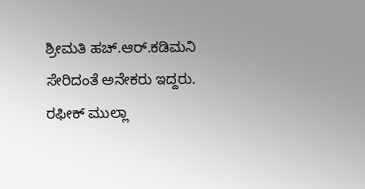ಶ್ರೀಮತಿ ಹಚ್.ಆರ್.ಕಡಿಮನಿ ಸೇರಿದಂತೆ ಅನೇಕರು ಇದ್ದರು.
ರಫೀಕ್ ಮುಲ್ಲಾ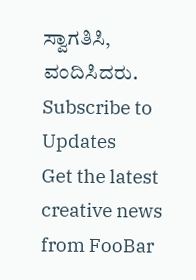ಸ್ವಾಗತಿಸಿ, ವಂದಿಸಿದರು.
Subscribe to Updates
Get the latest creative news from FooBar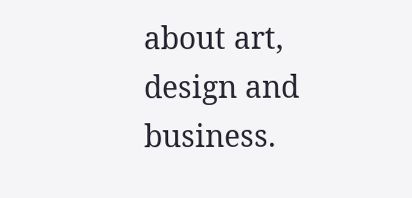about art, design and business.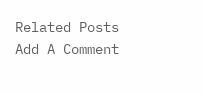Related Posts
Add A Comment